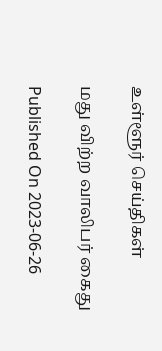உள்ளூர் செய்திகள்

மது விற்ற வாலிபர் கைது

Published On 2023-06-26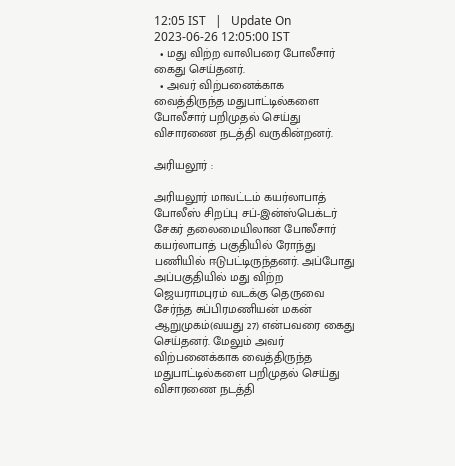12:05 IST   |   Update On 2023-06-26 12:05:00 IST
  • மது விற்ற வாலிபரை போலீசார் கைது செய்தனர்.
  • அவர் விற்பனைக்காக வைத்திருந்த மதுபாட்டில்களை போலீசார் பறிமுதல் செய்து விசாரணை நடத்தி வருகின்றனர்.

அரியலூர் :

அரியலூர் மாவட்டம் கயர்லாபாத் போலீஸ் சிறப்பு சப்-இன்ஸ்பெக்டர் சேகர் தலைமையிலான போலீசார் கயர்லாபாத் பகுதியில் ரோந்து பணியில் ஈடுபட்டிருந்தனர். அப்போது அப்பகுதியில் மது விற்ற ஜெயராமபுரம் வடக்கு தெருவை சேர்ந்த சுப்பிரமணியன் மகன் ஆறுமுகம்(வயது 27) என்பவரை கைது செய்தனர். மேலும் அவர் விற்பனைக்காக வைத்திருந்த மதுபாட்டில்களை பறிமுதல் செய்து விசாரணை நடத்தி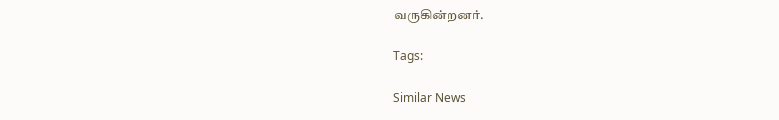வருகின்றனர்.

Tags:

Similar News